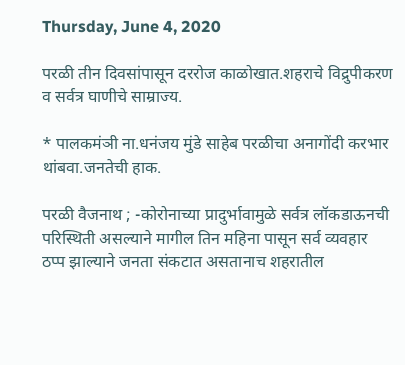Thursday, June 4, 2020

परळी तीन दिवसांपासून दररोज काळोखात.शहराचे विद्रुपीकरण व सर्वत्र घाणीचे साम्राज्य.

* पालकमंञी ना.धनंजय मुंडे साहेब परळीचा अनागोंदी करभार थांबवा.जनतेची हाक.

परळी वैजनाथ ; -कोरोनाच्या प्रादुर्भावामुळे सर्वत्र लॉकडाऊनची परिस्थिती असल्याने मागील तिन महिना पासून सर्व व्यवहार ठप्प झाल्याने जनता संकटात असतानाच शहरातील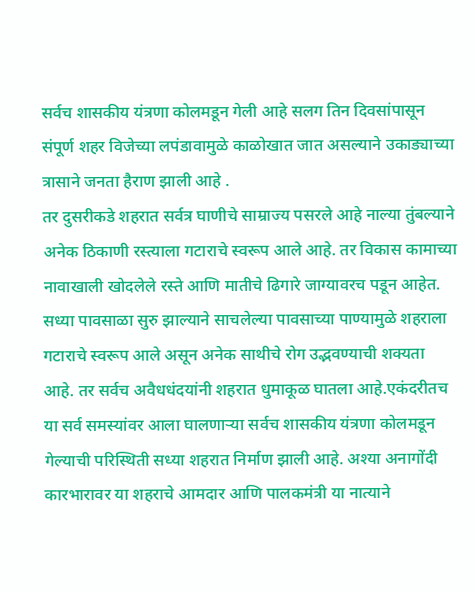सर्वच शासकीय यंत्रणा कोलमडून गेली आहे सलग तिन दिवसांपासून संपूर्ण शहर विजेच्या लपंडावामुळे काळोखात जात असल्याने उकाड्याच्या त्रासाने जनता हैराण झाली आहे .
तर दुसरीकडे शहरात सर्वत्र घाणीचे साम्राज्य पसरले आहे नाल्या तुंबल्याने अनेक ठिकाणी रस्त्याला गटाराचे स्वरूप आले आहे. तर विकास कामाच्या नावाखाली खोदलेले रस्ते आणि मातीचे ढिगारे जाग्यावरच पडून आहेत. सध्या पावसाळा सुरु झाल्याने साचलेल्या पावसाच्या पाण्यामुळे शहराला गटाराचे स्वरूप आले असून अनेक साथीचे रोग उद्भवण्याची शक्यता आहे. तर सर्वच अवैधधंदयांनी शहरात धुमाकूळ घातला आहे.एकंदरीतच या सर्व समस्यांवर आला घालणाऱ्या सर्वच शासकीय यंत्रणा कोलमडून गेल्याची परिस्थिती सध्या शहरात निर्माण झाली आहे. अश्या अनागोंदी कारभारावर या शहराचे आमदार आणि पालकमंत्री या नात्याने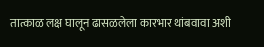तात्काळ लक्ष घालून ढासळलेला कारभार थांबवावा अशी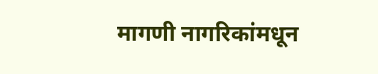मागणी नागरिकांमधून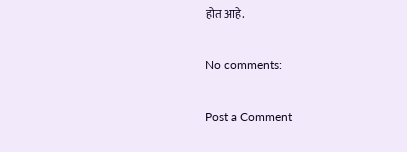होत आहे.

No comments:

Post a Comment